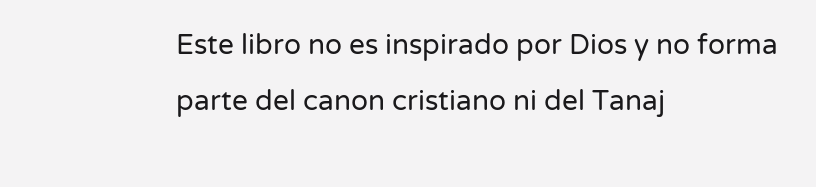Este libro no es inspirado por Dios y no forma parte del canon cristiano ni del Tanaj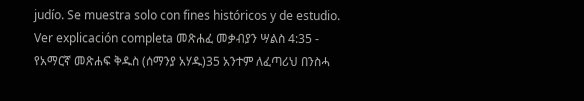judío. Se muestra solo con fines históricos y de estudio. Ver explicación completa መጽሐፈ መቃብያን ሣልስ 4:35 - የአማርኛ መጽሐፍ ቅዱስ (ሰማንያ አሃዱ)35 አንተም ለፈጣሪህ በንስሓ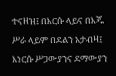ተናዘዝ፤ በእርሱ ላይና በእጁ ሥራ ላይም በደልን አታብዛ፤ እነርሱ ሥጋውያንና ደማውያን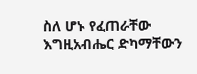ስለ ሆኑ የፈጠራቸው እግዚአብሔር ድካማቸውን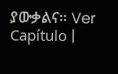ያውቃልና። Ver Capítulo |